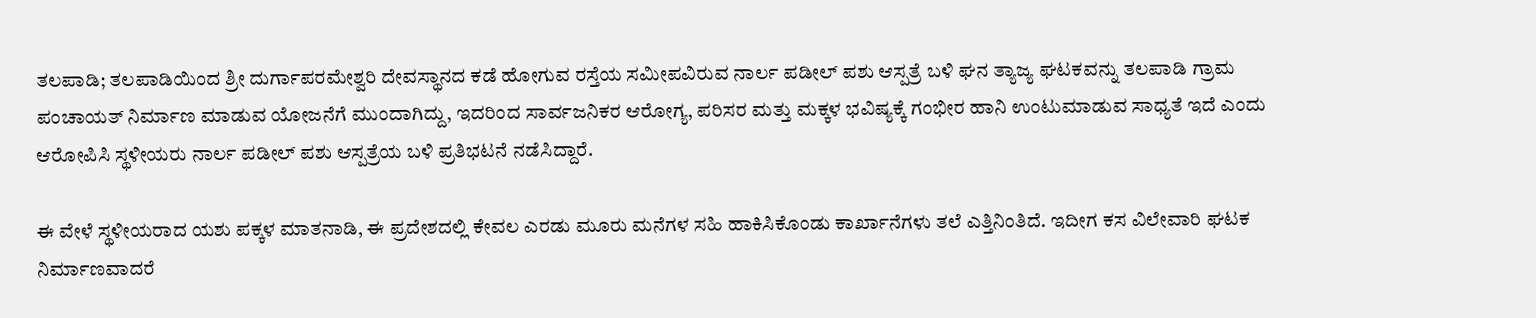ತಲಪಾಡಿ; ತಲಪಾಡಿಯಿಂದ ಶ್ರೀ ದುರ್ಗಾಪರಮೇಶ್ವರಿ ದೇವಸ್ಥಾನದ ಕಡೆ ಹೋಗುವ ರಸ್ತೆಯ ಸಮೀಪವಿರುವ ನಾರ್ಲ ಪಡೀಲ್ ಪಶು ಆಸ್ಪತ್ರೆ ಬಳಿ ಘನ ತ್ಯಾಜ್ಯ ಘಟಕವನ್ನು ತಲಪಾಡಿ ಗ್ರಾಮ ಪಂಚಾಯತ್ ನಿರ್ಮಾಣ ಮಾಡುವ ಯೋಜನೆಗೆ ಮುಂದಾಗಿದ್ದು, ಇದರಿಂದ ಸಾರ್ವಜನಿಕರ ಆರೋಗ್ಯ, ಪರಿಸರ ಮತ್ತು ಮಕ್ಕಳ ಭವಿಷ್ಯಕ್ಕೆ ಗಂಭೀರ ಹಾನಿ ಉಂಟುಮಾಡುವ ಸಾಧ್ಯತೆ ಇದೆ ಎಂದು ಆರೋಪಿಸಿ ಸ್ಥಳೀಯರು ನಾರ್ಲ ಪಡೀಲ್ ಪಶು ಆಸ್ಪತ್ರೆಯ ಬಳಿ ಪ್ರತಿಭಟನೆ ನಡೆಸಿದ್ದಾರೆ.

ಈ ವೇಳೆ ಸ್ಥಳೀಯರಾದ ಯಶು ಪಕ್ಕಳ ಮಾತನಾಡಿ, ಈ ಪ್ರದೇಶದಲ್ಲಿ ಕೇವಲ ಎರಡು ಮೂರು ಮನೆಗಳ ಸಹಿ ಹಾಕಿಸಿಕೊಂಡು ಕಾರ್ಖಾನೆಗಳು ತಲೆ ಎತ್ತಿನಿಂತಿದೆ. ಇದೀಗ ಕಸ ವಿಲೇವಾರಿ ಘಟಕ ನಿರ್ಮಾಣವಾದರೆ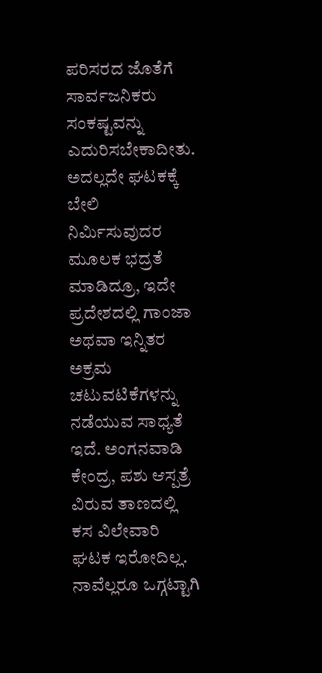ಪರಿಸರದ ಜೊತೆಗೆ ಸಾರ್ವಜನಿಕರು ಸಂಕಷ್ಟವನ್ನು ಎದುರಿಸಬೇಕಾದೀತು. ಅದಲ್ಲದೇ ಘಟಕಕ್ಕೆ ಬೇಲಿ ನಿರ್ಮಿಸುವುದರ ಮೂಲಕ ಭದ್ರತೆ ಮಾಡಿದ್ರೂ, ಇದೇ ಪ್ರದೇಶದಲ್ಲಿ ಗಾಂಜಾ ಅಥವಾ ಇನ್ನಿತರ ಅಕ್ರಮ ಚಟುವಟಿಕೆಗಳನ್ನು ನಡೆಯುವ ಸಾಧ್ಯತೆ ಇದೆ. ಅಂಗನವಾಡಿ ಕೇಂದ್ರ, ಪಶು ಆಸ್ಪತ್ರೆ ವಿರುವ ತಾಣದಲ್ಲಿ ಕಸ ವಿಲೇವಾರಿ ಘಟಕ ಇರೋದಿಲ್ಲ. ನಾವೆಲ್ಲರೂ ಒಗ್ಗಟ್ಟಾಗಿ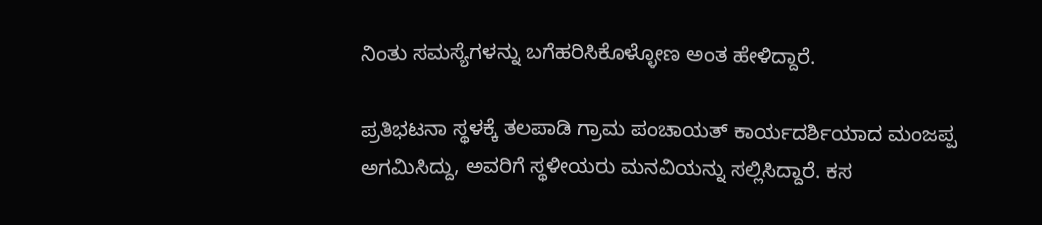ನಿಂತು ಸಮಸ್ಯೆಗಳನ್ನು ಬಗೆಹರಿಸಿಕೊಳ್ಳೋಣ ಅಂತ ಹೇಳಿದ್ದಾರೆ.

ಪ್ರತಿಭಟನಾ ಸ್ಥಳಕ್ಕೆ ತಲಪಾಡಿ ಗ್ರಾಮ ಪಂಚಾಯತ್ ಕಾರ್ಯದರ್ಶಿಯಾದ ಮಂಜಪ್ಪ ಅಗಮಿಸಿದ್ದು, ಅವರಿಗೆ ಸ್ಥಳೀಯರು ಮನವಿಯನ್ನು ಸಲ್ಲಿಸಿದ್ದಾರೆ. ಕಸ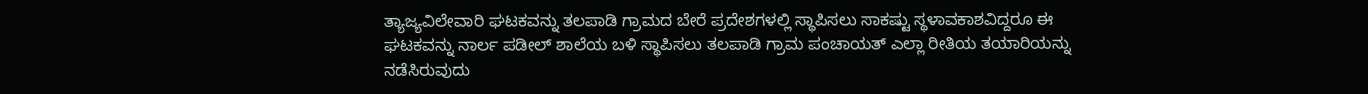ತ್ಯಾಜ್ಯವಿಲೇವಾರಿ ಘಟಕವನ್ನು ತಲಪಾಡಿ ಗ್ರಾಮದ ಬೇರೆ ಪ್ರದೇಶಗಳಲ್ಲಿ ಸ್ಥಾಪಿಸಲು ಸಾಕಷ್ಟು ಸ್ಥಳಾವಕಾಶವಿದ್ದರೂ ಈ ಘಟಕವನ್ನು ನಾರ್ಲ ಪಡೀಲ್ ಶಾಲೆಯ ಬಳಿ ಸ್ಥಾಪಿಸಲು ತಲಪಾಡಿ ಗ್ರಾಮ ಪಂಚಾಯತ್ ಎಲ್ಲಾ ರೀತಿಯ ತಯಾರಿಯನ್ನು ನಡೆಸಿರುವುದು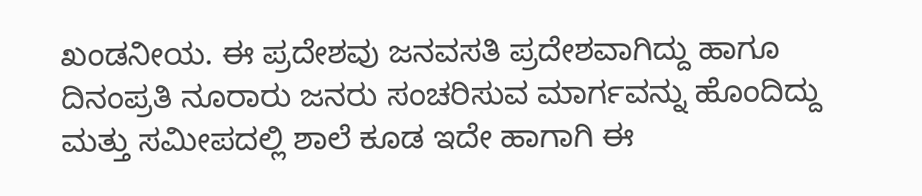ಖಂಡನೀಯ. ಈ ಪ್ರದೇಶವು ಜನವಸತಿ ಪ್ರದೇಶವಾಗಿದ್ದು ಹಾಗೂ ದಿನಂಪ್ರತಿ ನೂರಾರು ಜನರು ಸಂಚರಿಸುವ ಮಾರ್ಗವನ್ನು ಹೊಂದಿದ್ದು ಮತ್ತು ಸಮೀಪದಲ್ಲಿ ಶಾಲೆ ಕೂಡ ಇದೇ ಹಾಗಾಗಿ ಈ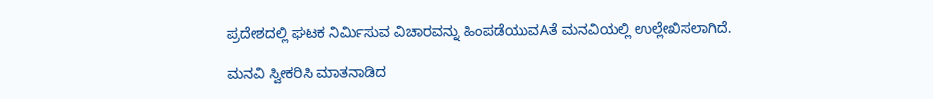ಪ್ರದೇಶದಲ್ಲಿ ಘಟಕ ನಿರ್ಮಿಸುವ ವಿಚಾರವನ್ನು ಹಿಂಪಡೆಯುವAತೆ ಮನವಿಯಲ್ಲಿ ಉಲ್ಲೇಖಿಸಲಾಗಿದೆ.

ಮನವಿ ಸ್ವೀಕರಿಸಿ ಮಾತನಾಡಿದ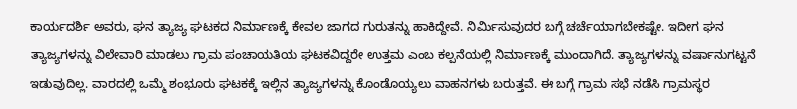ಕಾರ್ಯದರ್ಶಿ ಅವರು, ಘನ ತ್ಯಾಜ್ಯ ಘಟಕದ ನಿರ್ಮಾಣಕ್ಕೆ ಕೇವಲ ಜಾಗದ ಗುರುತನ್ನು ಹಾಕಿದ್ದೇವೆ. ನಿರ್ಮಿಸುವುದರ ಬಗ್ಗೆ ಚರ್ಚೆಯಾಗಬೇಕಷ್ಟೇ. ಇದೀಗ ಘನ ತ್ಯಾಜ್ಯಗಳನ್ನು ವಿಲೇವಾರಿ ಮಾಡಲು ಗ್ರಾಮ ಪಂಚಾಯತಿಯ ಘಟಕವಿದ್ದರೇ ಉತ್ತಮ ಎಂಬ ಕಲ್ಪನೆಯಲ್ಲಿ ನಿರ್ಮಾಣಕ್ಕೆ ಮುಂದಾಗಿದೆ. ತ್ಯಾಜ್ಯಗಳನ್ನು ವರ್ಷಾನುಗಟ್ಟನೆ ಇಡುವುದಿಲ್ಲ. ವಾರದಲ್ಲಿ ಒಮ್ಮೆ ಶಂಭೂರು ಘಟಕಕ್ಕೆ ಇಲ್ಲಿನ ತ್ಯಾಜ್ಯಗಳನ್ನು ಕೊಂಡೊಯ್ಯಲು ವಾಹನಗಳು ಬರುತ್ತವೆ. ಈ ಬಗ್ಗೆ ಗ್ರಾಮ ಸಭೆ ನಡೆಸಿ ಗ್ರಾಮಸ್ಥರ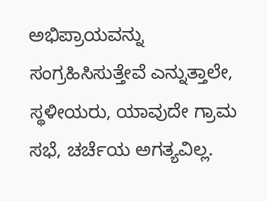ಅಭಿಪ್ರಾಯವನ್ನು ಸಂಗ್ರಹಿಸಿಸುತ್ತೇವೆ ಎನ್ನುತ್ತಾಲೇ, ಸ್ಥಳೀಯರು, ಯಾವುದೇ ಗ್ರಾಮ ಸಭೆ, ಚರ್ಚೆಯ ಅಗತ್ಯವಿಲ್ಲ.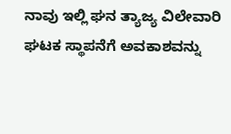ನಾವು ಇಲ್ಲಿ ಘನ ತ್ಯಾಜ್ಯ ವಿಲೇವಾರಿ ಘಟಕ ಸ್ಥಾಪನೆಗೆ ಅವಕಾಶವನ್ನು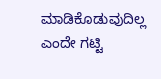ಮಾಡಿಕೊಡುವುದಿಲ್ಲ ಎಂದೇ ಗಟ್ಟಿ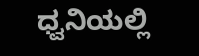ಧ್ವನಿಯಲ್ಲಿ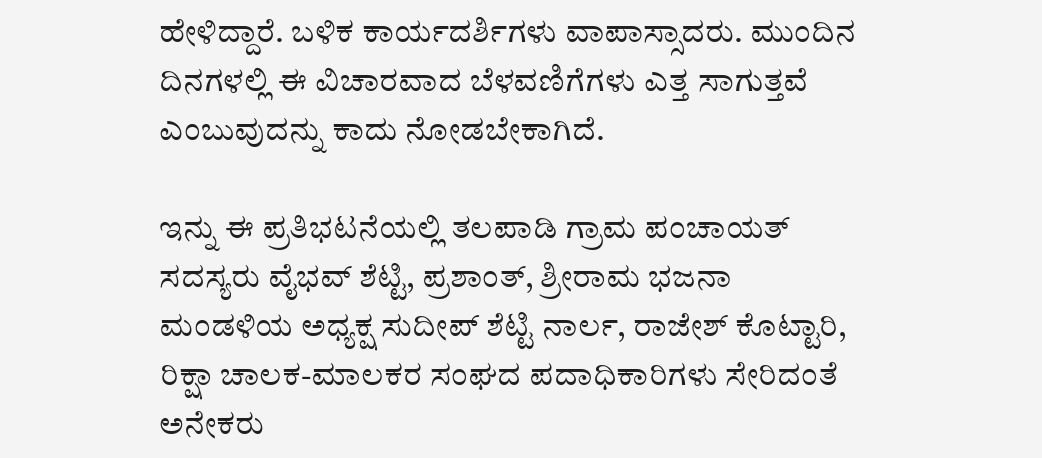ಹೇಳಿದ್ದಾರೆ. ಬಳಿಕ ಕಾರ್ಯದರ್ಶಿಗಳು ವಾಪಾಸ್ಸಾದರು. ಮುಂದಿನ ದಿನಗಳಲ್ಲಿ ಈ ವಿಚಾರವಾದ ಬೆಳವಣಿಗೆಗಳು ಎತ್ತ ಸಾಗುತ್ತವೆ ಎಂಬುವುದನ್ನು ಕಾದು ನೋಡಬೇಕಾಗಿದೆ.

ಇನ್ನು ಈ ಪ್ರತಿಭಟನೆಯಲ್ಲಿ ತಲಪಾಡಿ ಗ್ರಾಮ ಪಂಚಾಯತ್ ಸದಸ್ಯರು ವೈಭವ್ ಶೆಟ್ಟಿ, ಪ್ರಶಾಂತ್, ಶ್ರೀರಾಮ ಭಜನಾ ಮಂಡಳಿಯ ಅಧ್ಯಕ್ಷ ಸುದೀಪ್ ಶೆಟ್ಟಿ ನಾರ್ಲ, ರಾಜೇಶ್ ಕೊಟ್ಟಾರಿ, ರಿಕ್ಷಾ ಚಾಲಕ-ಮಾಲಕರ ಸಂಘದ ಪದಾಧಿಕಾರಿಗಳು ಸೇರಿದಂತೆ ಅನೇಕರು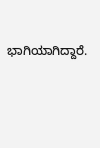ಭಾಗಿಯಾಗಿದ್ದಾರೆ.